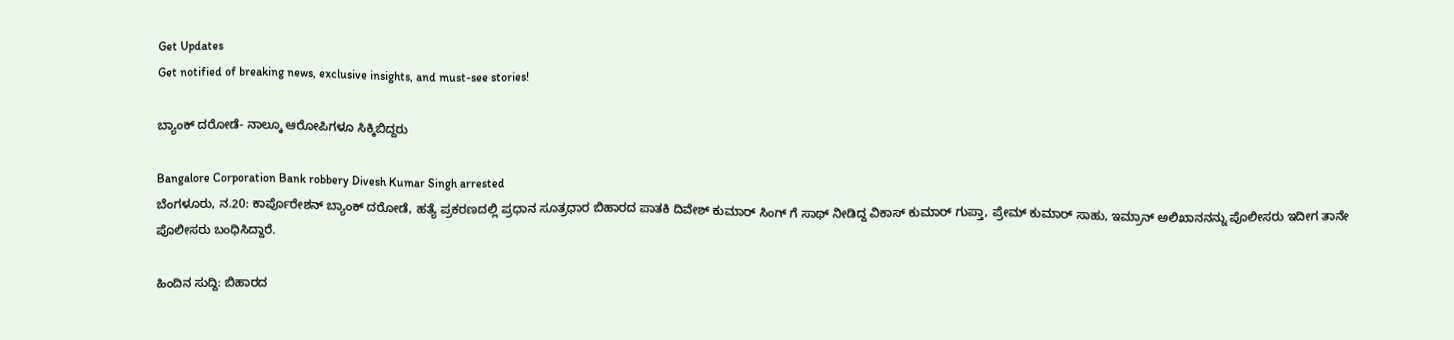Get Updates
Get notified of breaking news, exclusive insights, and must-see stories!

ಬ್ಯಾಂಕ್ ದರೋಡೆ- ನಾಲ್ಕೂ ಆರೋಪಿಗಳೂ ಸಿಕ್ಕಿಬಿದ್ದರು

Bangalore Corporation Bank robbery Divesh Kumar Singh arrested
ಬೆಂಗಳೂರು, ನ.20: ಕಾರ್ಪೊರೇಶನ್ ಬ್ಯಾಂಕ್ ದರೋಡೆ, ಹತ್ಯೆ ಪ್ರಕರಣದಲ್ಲಿ ಪ್ರಧಾನ ಸೂತ್ರಧಾರ ಬಿಹಾರದ ಪಾತಕಿ ದಿವೇಶ್ ಕುಮಾರ್ ಸಿಂಗ್ ಗೆ ಸಾಥ್ ನೀಡಿದ್ದ ವಿಕಾಸ್ ಕುಮಾರ್ ಗುಪ್ತಾ, ಪ್ರೇಮ್ ಕುಮಾರ್ ಸಾಹು, ಇಮ್ರಾನ್ ಅಲಿಖಾನನನ್ನು ಪೊಲೀಸರು ಇದೀಗ ತಾನೇ ಪೊಲೀಸರು ಬಂಧಿಸಿದ್ದಾರೆ.

ಹಿಂದಿನ ಸುದ್ದಿ: ಬಿಹಾರದ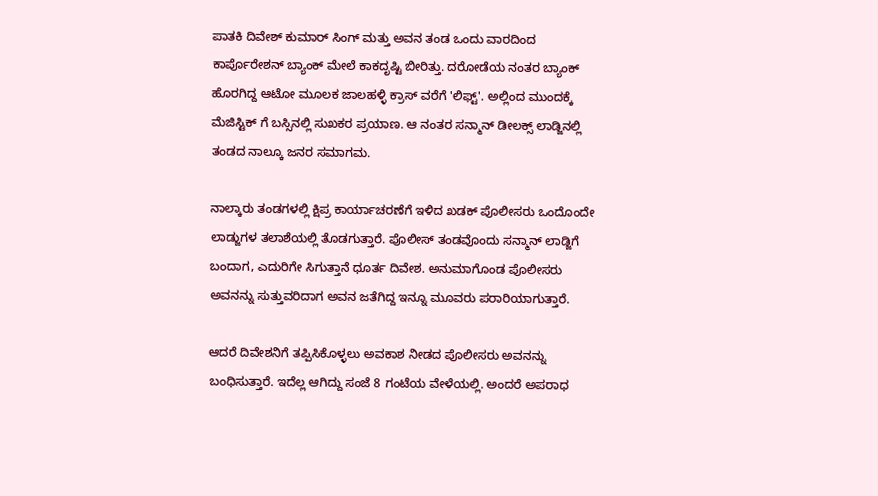ಪಾತಕಿ ದಿವೇಶ್ ಕುಮಾರ್ ಸಿಂಗ್ ಮತ್ತು ಅವನ ತಂಡ ಒಂದು ವಾರದಿಂದ ಕಾರ್ಪೊರೇಶನ್ ಬ್ಯಾಂಕ್ ಮೇಲೆ ಕಾಕದೃಷ್ಟಿ ಬೀರಿತ್ತು. ದರೋಡೆಯ ನಂತರ ಬ್ಯಾಂಕ್ ಹೊರಗಿದ್ದ ಆಟೋ ಮೂಲಕ ಜಾಲಹಳ್ಳಿ ಕ್ರಾಸ್ ವರೆಗೆ 'ಲಿಫ್ಟ್'. ಅಲ್ಲಿಂದ ಮುಂದಕ್ಕೆ ಮೆಜಿಸ್ಟಿಕ್ ಗೆ ಬಸ್ಸಿನಲ್ಲಿ ಸುಖಕರ ಪ್ರಯಾಣ. ಆ ನಂತರ ಸನ್ಮಾನ್ ಡೀಲಕ್ಸ್ ಲಾಡ್ಜಿನಲ್ಲಿ ತಂಡದ ನಾಲ್ಕೂ ಜನರ ಸಮಾಗಮ.

ನಾಲ್ಕಾರು ತಂಡಗಳಲ್ಲಿ ಕ್ಷಿಪ್ರ ಕಾರ್ಯಾಚರಣೆಗೆ ಇಳಿದ ಖಡಕ್ ಪೊಲೀಸರು ಒಂದೊಂದೇ ಲಾಡ್ಜುಗಳ ತಲಾಶೆಯಲ್ಲಿ ತೊಡಗುತ್ತಾರೆ. ಪೊಲೀಸ್ ತಂಡವೊಂದು ಸನ್ಮಾನ್ ಲಾಡ್ಜಿಗೆ ಬಂದಾಗ, ಎದುರಿಗೇ ಸಿಗುತ್ತಾನೆ ಧೂರ್ತ ದಿವೇಶ. ಅನುಮಾಗೊಂಡ ಪೊಲೀಸರು ಅವನನ್ನು ಸುತ್ತುವರಿದಾಗ ಅವನ ಜತೆಗಿದ್ದ ಇನ್ನೂ ಮೂವರು ಪರಾರಿಯಾಗುತ್ತಾರೆ.

ಆದರೆ ದಿವೇಶನಿಗೆ ತಪ್ಪಿಸಿಕೊಳ್ಳಲು ಅವಕಾಶ ನೀಡದ ಪೊಲೀಸರು ಅವನನ್ನು ಬಂಧಿಸುತ್ತಾರೆ. ಇದೆಲ್ಲ ಆಗಿದ್ದು ಸಂಜೆ 8 ಗಂಟೆಯ ವೇಳೆಯಲ್ಲಿ. ಅಂದರೆ ಅಪರಾಧ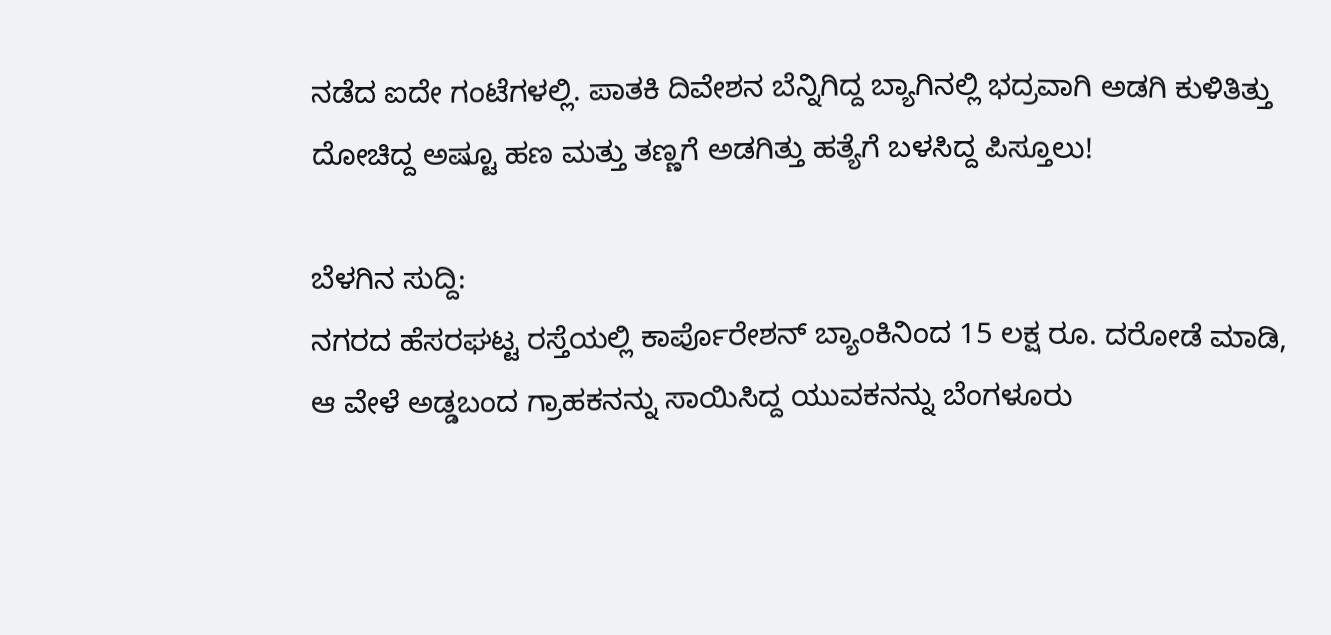ನಡೆದ ಐದೇ ಗಂಟೆಗಳಲ್ಲಿ. ಪಾತಕಿ ದಿವೇಶನ ಬೆನ್ನಿಗಿದ್ದ ಬ್ಯಾಗಿನಲ್ಲಿ ಭದ್ರವಾಗಿ ಅಡಗಿ ಕುಳಿತಿತ್ತು ದೋಚಿದ್ದ ಅಷ್ಟೂ ಹಣ ಮತ್ತು ತಣ್ಣಗೆ ಅಡಗಿತ್ತು ಹತ್ಯೆಗೆ ಬಳಸಿದ್ದ ಪಿಸ್ತೂಲು!

ಬೆಳಗಿನ ಸುದ್ದಿ:
ನಗರದ ಹೆಸರಘಟ್ಟ ರಸ್ತೆಯಲ್ಲಿ ಕಾರ್ಪೊರೇಶನ್ ಬ್ಯಾಂಕಿನಿಂದ 15 ಲಕ್ಷ ರೂ. ದರೋಡೆ ಮಾಡಿ, ಆ ವೇಳೆ ಅಡ್ಡಬಂದ ಗ್ರಾಹಕನನ್ನು ಸಾಯಿಸಿದ್ದ ಯುವಕನನ್ನು ಬೆಂಗಳೂರು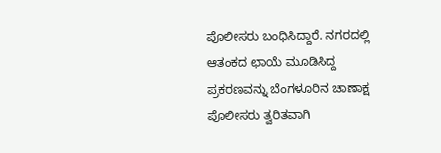ಪೊಲೀಸರು ಬಂಧಿಸಿದ್ದಾರೆ. ನಗರದಲ್ಲಿ ಆತಂಕದ ಛಾಯೆ ಮೂಡಿಸಿದ್ದ ಪ್ರಕರಣವನ್ನು ಬೆಂಗಳೂರಿನ ಚಾಣಾಕ್ಷ ಪೊಲೀಸರು ತ್ವರಿತವಾಗಿ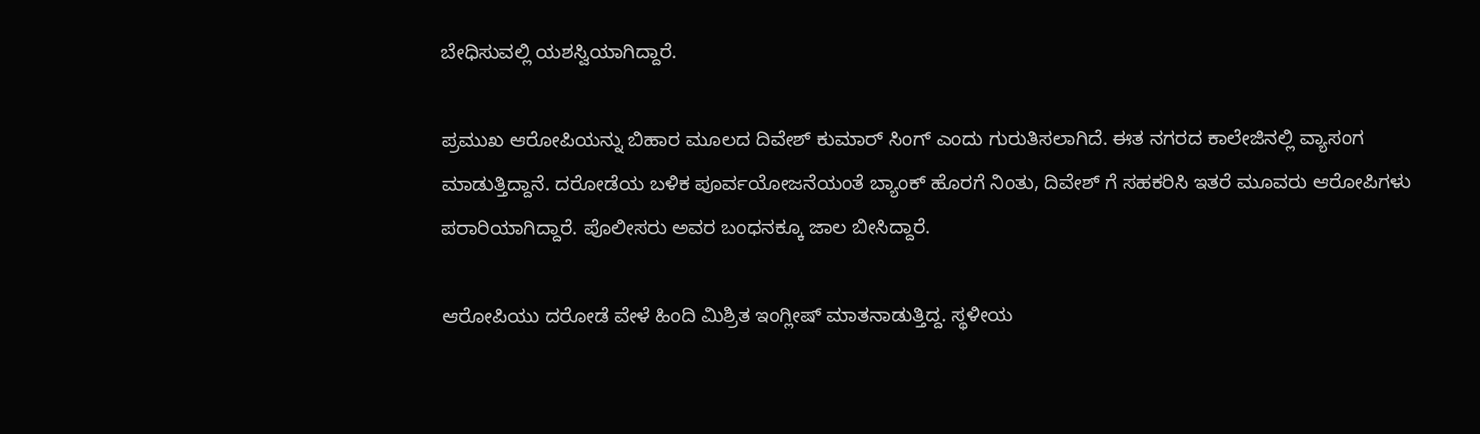ಬೇಧಿಸುವಲ್ಲಿ ಯಶಸ್ವಿಯಾಗಿದ್ದಾರೆ.

ಪ್ರಮುಖ ಆರೋಪಿಯನ್ನು ಬಿಹಾರ ಮೂಲದ ದಿವೇಶ್ ಕುಮಾರ್ ಸಿಂಗ್ ಎಂದು ಗುರುತಿಸಲಾಗಿದೆ. ಈತ ನಗರದ ಕಾಲೇಜಿನಲ್ಲಿ ವ್ಯಾಸಂಗ ಮಾಡುತ್ತಿದ್ದಾನೆ. ದರೋಡೆಯ ಬಳಿಕ ಪೂರ್ವಯೋಜನೆಯಂತೆ ಬ್ಯಾಂಕ್ ಹೊರಗೆ ನಿಂತು, ದಿವೇಶ್ ಗೆ ಸಹಕರಿಸಿ ಇತರೆ ಮೂವರು ಆರೋಪಿಗಳು ಪರಾರಿಯಾಗಿದ್ದಾರೆ. ಪೊಲೀಸರು ಅವರ ಬಂಧನಕ್ಕೂ ಜಾಲ ಬೀಸಿದ್ದಾರೆ.

ಆರೋಪಿಯು ದರೋಡೆ ವೇಳೆ ಹಿಂದಿ ಮಿಶ್ರಿತ ಇಂಗ್ಲೀಷ್ ಮಾತನಾಡುತ್ತಿದ್ದ. ಸ್ಥಳೀಯ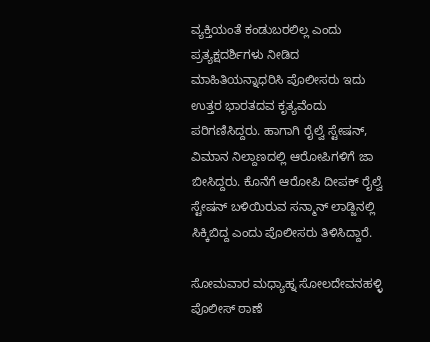ವ್ಯಕ್ತಿಯಂತೆ ಕಂಡುಬರಲಿಲ್ಲ ಎಂದು ಪ್ರತ್ಯಕ್ಷದರ್ಶಿಗಳು ನೀಡಿದ ಮಾಹಿತಿಯನ್ನಾಧರಿಸಿ ಪೊಲೀಸರು ಇದು ಉತ್ತರ ಭಾರತದವ ಕೃತ್ಯವೆಂದು ಪರಿಗಣಿಸಿದ್ದರು. ಹಾಗಾಗಿ ರೈಲ್ವೆ ಸ್ಟೇಷನ್, ವಿಮಾನ ನಿಲ್ದಾಣದಲ್ಲಿ ಆರೋಪಿಗಳಿಗೆ ಜಾ ಬೀಸಿದ್ದರು. ಕೊನೆಗೆ ಆರೋಪಿ ದೀಪಕ್ ರೈಲ್ವೆ ಸ್ಟೇಷನ್ ಬಳಿಯಿರುವ ಸನ್ಮಾನ್ ಲಾಡ್ಜಿನಲ್ಲಿ ಸಿಕ್ಕಿಬಿದ್ದ ಎಂದು ಪೊಲೀಸರು ತಿಳಿಸಿದ್ದಾರೆ.

ಸೋಮವಾರ ಮಧ್ಯಾಹ್ನ ಸೋಲದೇವನಹಳ್ಳಿ ಪೊಲೀಸ್ ಠಾಣೆ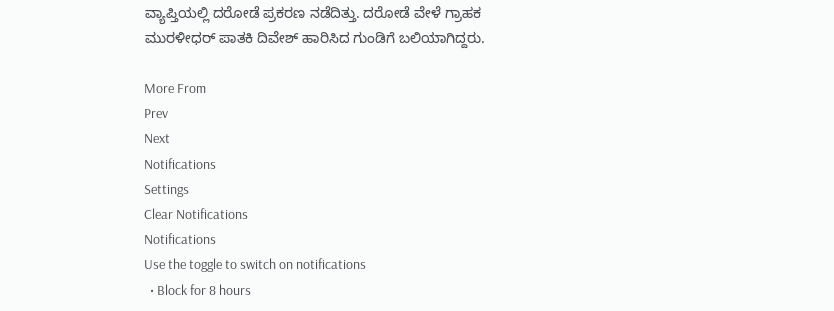ವ್ಯಾಪ್ತಿಯಲ್ಲಿ ದರೋಡೆ ಪ್ರಕರಣ ನಡೆದಿತ್ತು. ದರೋಡೆ ವೇಳೆ ಗ್ರಾಹಕ ಮುರಳೀಧರ್ ಪಾತಕಿ ದಿವೇಶ್ ಹಾರಿಸಿದ ಗುಂಡಿಗೆ ಬಲಿಯಾಗಿದ್ದರು.

More From
Prev
Next
Notifications
Settings
Clear Notifications
Notifications
Use the toggle to switch on notifications
  • Block for 8 hours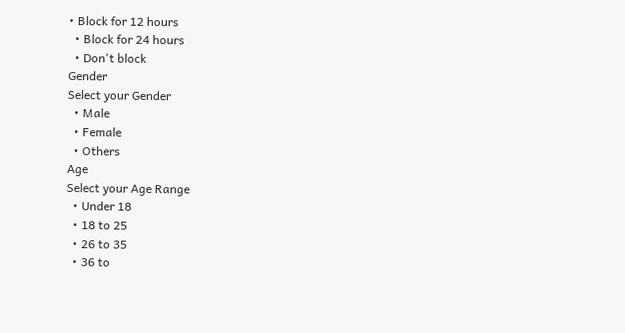• Block for 12 hours
  • Block for 24 hours
  • Don't block
Gender
Select your Gender
  • Male
  • Female
  • Others
Age
Select your Age Range
  • Under 18
  • 18 to 25
  • 26 to 35
  • 36 to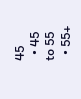45
  • 45 to 55
  • 55+